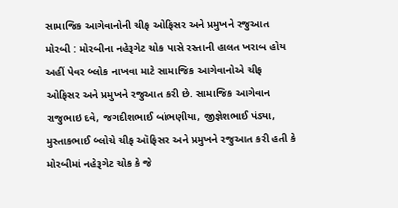સામાજિક આગેવાનોની ચીફ ઓફિસર અને પ્રમુખને રજુઆત મોરબી : મોરબીના નહેરૂગેટ ચોક પાસે રસ્તાની હાલત ખરાબ હોય અહીં પેવર બ્લોક નાખવા માટે સામાજિક આગેવાનોએ ચીફ ઓફિસર અને પ્રમુખને રજુઆત કરી છે. સામાજિક આગેવાન રાજુભાઇ દવે, જગદીશભાઈ બાંભણીયા, જીજ્ઞેશભાઈ પંડ્યા, મુસ્તાકભાઈ બ્લોચે ચીફ ઑફિસર અને પ્રમુખને રજુઆત કરી હતી કે મોરબીમાં નહેરૂગેટ ચોક કે જે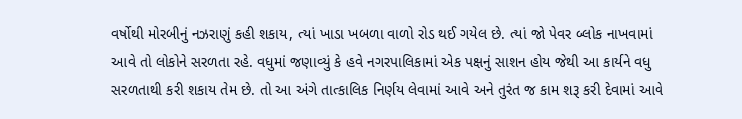વર્ષોથી મોરબીનું નઝરાણું કહી શકાય, ત્યાં ખાડા ખબળા વાળો રોડ થઈ ગયેલ છે. ત્યાં જો પેવર બ્લોક નાખવામાં આવે તો લોકોને સરળતા રહે. વધુમાં જણાવ્યું કે હવે નગરપાલિકામાં એક પક્ષનું સાશન હોય જેથી આ કાર્યને વધુ સરળતાથી કરી શકાય તેમ છે. તો આ અંગે તાત્કાલિક નિર્ણય લેવામાં આવે અને તુરંત જ કામ શરૂ કરી દેવામાં આવે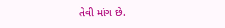તેવી માંગ છે.